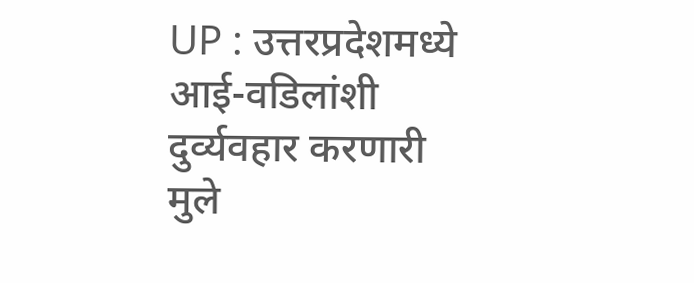UP : उत्तरप्रदेशमध्ये आई-वडिलांशी दुर्व्यवहार करणारी मुले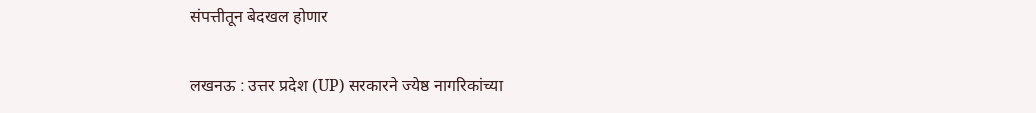संपत्तीतून बेदखल होणार

लखनऊ : उत्तर प्रदेश (UP) सरकारने ज्येष्ठ नागरिकांच्या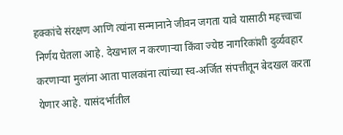हक्कांचे संरक्षण आणि त्यांना सन्मानाने जीवन जगता यावे यासाठी महत्त्वाचा निर्णय घेतला आहे. देखभाल न करणाऱ्या किंवा ज्येष्ठ नागरिकांशी दुर्व्यवहार करणाऱ्या मुलांना आता पालकांना त्यांच्या स्व-अर्जित संपत्तीतून बेदखल करता येणार आहे. यासंदर्भातील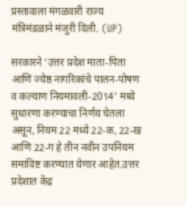प्रस्तावाला मंगळवारी राज्य मंत्रिमंडळाने मंजुरी दिली. (UP)

सरकारने ‘उत्तर प्रदेश माता-पिता आणि ज्येष्ठ नागरिकांचे पालन-पोषण व कल्याण नियमावली-2014’ मध्ये सुधारणा करण्याचा निर्णय घेतला असून, नियम 22 मध्ये 22-क, 22-ख आणि 22-ग हे तीन नवीन उपनियम समाविष्ट करण्यात येणार आहेत.उत्तर प्रदेशात केंद्र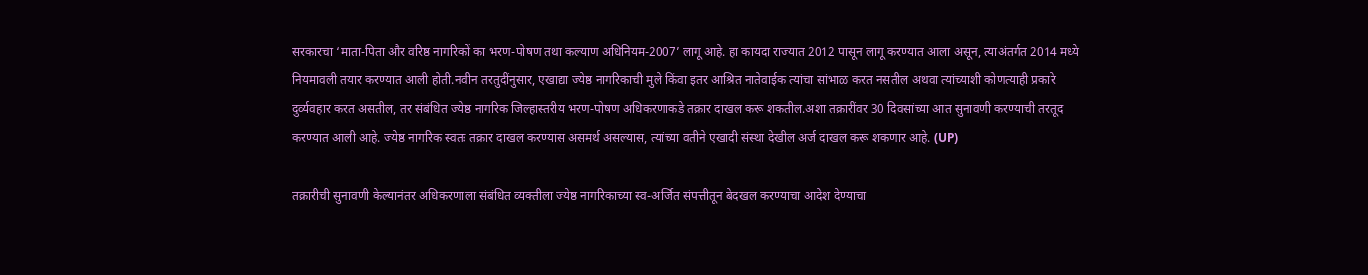सरकारचा ‘माता-पिता और वरिष्ठ नागरिकों का भरण-पोषण तथा कल्याण अधिनियम-2007’ लागू आहे. हा कायदा राज्यात 2012 पासून लागू करण्यात आला असून, त्याअंतर्गत 2014 मध्ये नियमावली तयार करण्यात आली होती.नवीन तरतुदींनुसार, एखाद्या ज्येष्ठ नागरिकाची मुले किंवा इतर आश्रित नातेवाईक त्यांचा सांभाळ करत नसतील अथवा त्यांच्याशी कोणत्याही प्रकारे दुर्व्यवहार करत असतील, तर संबंधित ज्येष्ठ नागरिक जिल्हास्तरीय भरण-पोषण अधिकरणाकडे तक्रार दाखल करू शकतील.अशा तक्रारींवर 30 दिवसांच्या आत सुनावणी करण्याची तरतूद करण्यात आली आहे. ज्येष्ठ नागरिक स्वतः तक्रार दाखल करण्यास असमर्थ असल्यास, त्यांच्या वतीने एखादी संस्था देखील अर्ज दाखल करू शकणार आहे. (UP)

तक्रारीची सुनावणी केल्यानंतर अधिकरणाला संबंधित व्यक्तीला ज्येष्ठ नागरिकाच्या स्व-अर्जित संपत्तीतून बेदखल करण्याचा आदेश देण्याचा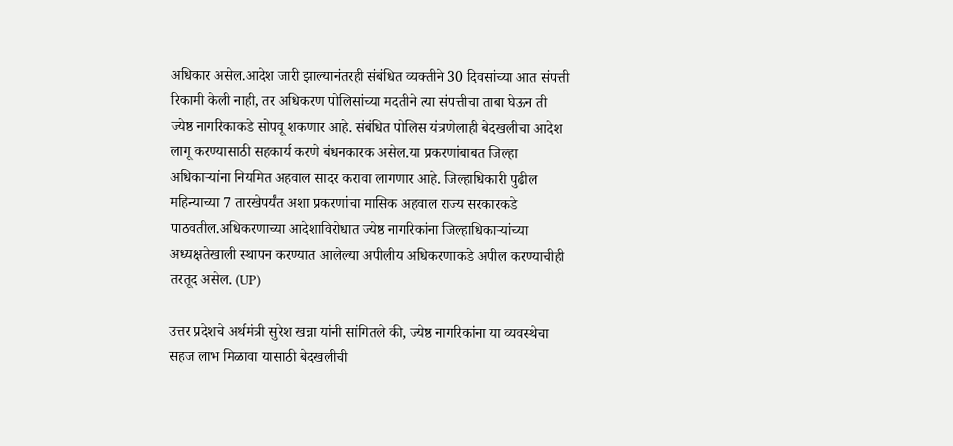अधिकार असेल.आदेश जारी झाल्यानंतरही संबंधित व्यक्तीने 30 दिवसांच्या आत संपत्ती रिकामी केली नाही, तर अधिकरण पोलिसांच्या मदतीने त्या संपत्तीचा ताबा घेऊन ती ज्येष्ठ नागरिकाकडे सोपवू शकणार आहे. संबंधित पोलिस यंत्रणेलाही बेदखलीचा आदेश लागू करण्यासाठी सहकार्य करणे बंधनकारक असेल.या प्रकरणांबाबत जिल्हा अधिकाऱ्यांना नियमित अहवाल सादर करावा लागणार आहे. जिल्हाधिकारी पुढील महिन्याच्या 7 तारखेपर्यंत अशा प्रकरणांचा मासिक अहवाल राज्य सरकारकडे पाठवतील.अधिकरणाच्या आदेशाविरोधात ज्येष्ठ नागरिकांना जिल्हाधिकाऱ्यांच्या अध्यक्षतेखाली स्थापन करण्यात आलेल्या अपीलीय अधिकरणाकडे अपील करण्याचीही तरतूद असेल. (UP)

उत्तर प्रदेशचे अर्थमंत्री सुरेश खन्ना यांनी सांगितले की, ज्येष्ठ नागरिकांना या व्यवस्थेचा सहज लाभ मिळावा यासाठी बेदखलीची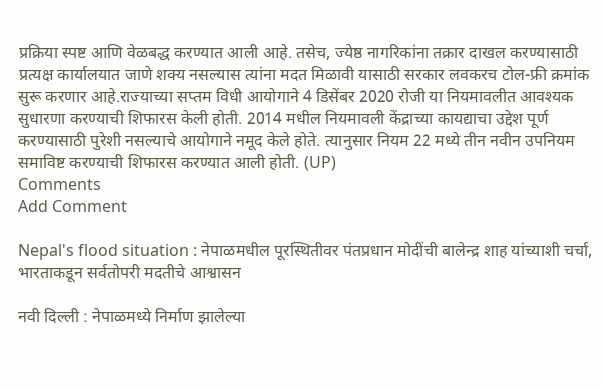प्रक्रिया स्पष्ट आणि वेळबद्ध करण्यात आली आहे. तसेच, ज्येष्ठ नागरिकांना तक्रार दाखल करण्यासाठी प्रत्यक्ष कार्यालयात जाणे शक्य नसल्यास त्यांना मदत मिळावी यासाठी सरकार लवकरच टोल-फ्री क्रमांक सुरू करणार आहे.राज्याच्या सप्तम विधी आयोगाने 4 डिसेंबर 2020 रोजी या नियमावलीत आवश्यक सुधारणा करण्याची शिफारस केली होती. 2014 मधील नियमावली केंद्राच्या कायद्याचा उद्देश पूर्ण करण्यासाठी पुरेशी नसल्याचे आयोगाने नमूद केले होते. त्यानुसार नियम 22 मध्ये तीन नवीन उपनियम समाविष्ट करण्याची शिफारस करण्यात आली होती. (UP)
Comments
Add Comment

Nepal's flood situation : नेपाळमधील पूरस्थितीवर पंतप्रधान मोदींची बालेन्द्र शाह यांच्याशी चर्चा, भारताकडून सर्वतोपरी मदतीचे आश्वासन

नवी दिल्ली : नेपाळमध्ये निर्माण झालेल्या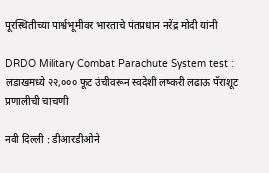पूरस्थितीच्या पार्श्वभूमीवर भारताचे पंतप्रधान नरेंद्र मोदी यांनी

DRDO Military Combat Parachute System test : लडाखमध्ये २२,००० फूट उंचीवरून स्वदेशी लष्करी लढाऊ पॅराशूट प्रणालीची चाचणी

नवी दिल्ली : डीआरडीओने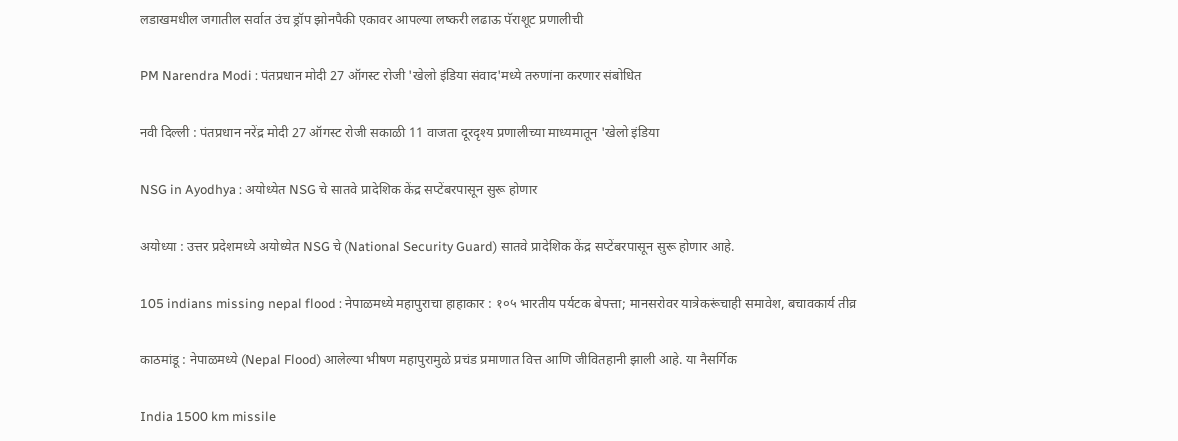लडाखमधील जगातील सर्वात उंच ड्रॉप झोनपैकी एकावर आपल्या लष्करी लढाऊ पॅराशूट प्रणालीची

PM Narendra Modi : पंतप्रधान मोदी 27 ऑगस्ट रोजी 'खेलो इंडिया संवाद'मध्ये तरुणांना करणार संबोधित

नवी दिल्ली : पंतप्रधान नरेंद्र मोदी 27 ऑगस्ट रोजी सकाळी 11 वाजता दूरदृश्य प्रणालीच्या माध्यमातून 'खेलो इंडिया

NSG in Ayodhya : अयोध्येत NSG चे सातवे प्रादेशिक केंद्र सप्टेंबरपासून सुरू होणार

अयोध्या : उत्तर प्रदेशमध्ये अयोध्येत NSG चे (National Security Guard) सातवे प्रादेशिक केंद्र सप्टेंबरपासून सुरू होणार आहे.

105 indians missing nepal flood : नेपाळमध्ये महापुराचा हाहाकार : १०५ भारतीय पर्यटक बेपत्ता; मानसरोवर यात्रेकरूंचाही समावेश, बचावकार्य तीव्र

काठमांडू : नेपाळमध्ये (Nepal Flood) आलेल्या भीषण महापुरामुळे प्रचंड प्रमाणात वित्त आणि जीवितहानी झाली आहे. या नैसर्गिक

India 1500 km missile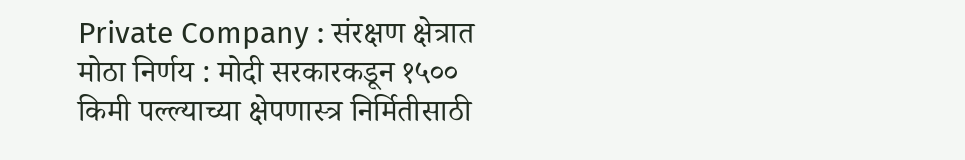Private Company : संरक्षण क्षेत्रात मोठा निर्णय : मोदी सरकारकडून १५०० किमी पल्ल्याच्या क्षेपणास्त्र निर्मितीसाठी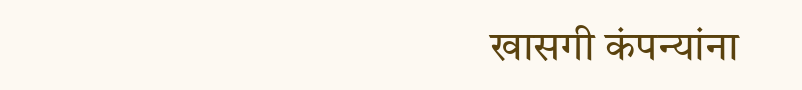खासगी कंपन्यांना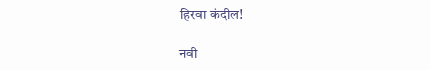हिरवा कंदील!

नवी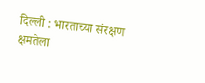दिल्ली : भारताच्या संरक्षण क्षमतेला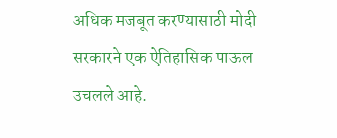अधिक मजबूत करण्यासाठी मोदी सरकारने एक ऐतिहासिक पाऊल उचलले आहे.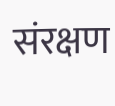संरक्षण